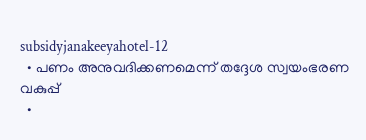subsidyjanakeeyahotel-12
  • പണം അനുവദിക്കണമെന്ന് തദ്ദേശ സ്വയംഭരണ വകുപ്പ്
  •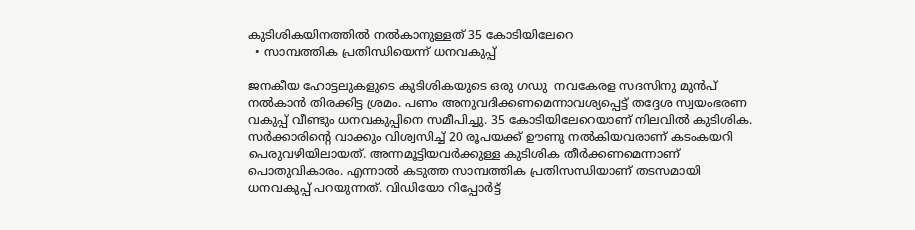കുടിശികയിനത്തില്‍ നല്‍കാനുള്ളത് 35 കോടിയിലേറെ
  • സാമ്പത്തിക പ്രതിന്ധിയെന്ന് ധനവകുപ്പ്

ജനകീയ ഹോട്ടലുകളുടെ കുടിശികയുടെ ഒരു ഗഡു  നവകേരള സദസിനു മുന്‍പ് നല്‍കാന്‍ തിരക്കിട്ട ശ്രമം. പണം അനുവദിക്കണമെന്നാവശ്യപ്പെട്ട് തദ്ദേശ സ്വയംഭരണ വകുപ്പ് വീണ്ടും ധനവകുപ്പിനെ സമീപിച്ചു. 35 കോടിയിലേറെയാണ് നിലവില്‍ കുടിശിക. സര്‍ക്കാരിന്‍റെ വാക്കും വിശ്വസിച്ച് 20 രൂപയക്ക് ഊണു നല്‍കിയവരാണ് കടംകയറി പെരുവഴിയിലായത്. അന്നമൂട്ടിയവര്‍ക്കുള്ള കുടിശിക തീര്‍ക്കണമെന്നാണ് പൊതുവികാരം. എന്നാല്‍ കടുത്ത സാമ്പത്തിക പ്രതിസന്ധിയാണ് തടസമായി ധനവകുപ്പ് പറയുന്നത്. വിഡിയോ റിപ്പോര്‍ട്ട്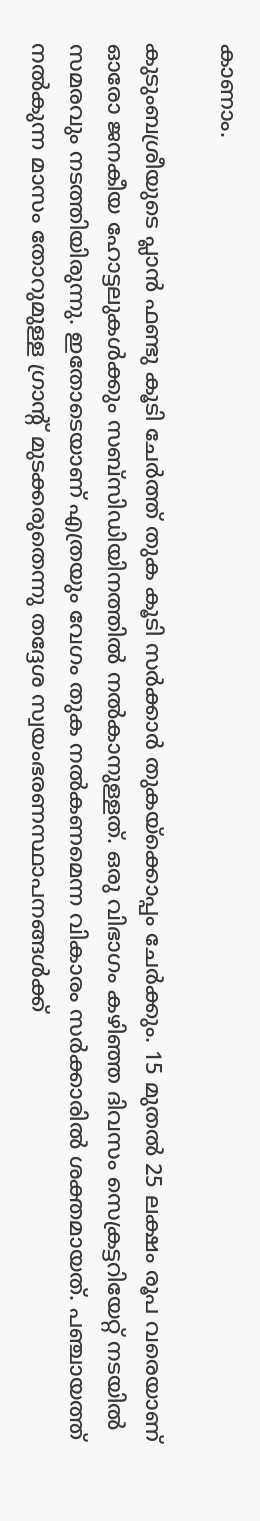കാണാം.

കുടുംബശ്രീയുടെ പ്ലാന്‍ ഫണ്ടു കൂടി ചേര്‍ത്ത് തുക കൂടി സര്‍ക്കാര്‍ തുകയ്ക്കൊപ്പം ചേര്‍ക്കും. 15 മുതല്‍ 25 ലക്ഷം രൂപ വരെയാണ് ഓരോ ജനകീയ ഹോട്ടലുകള്‍ക്കും സബ്സിഡിയിനത്തില്‍ നല്‍കാനുള്ളത്. ഒരു വിഭാഗം കഴിഞ്ഞ ദിവസം സെക്രട്ടറിയേറ്റ് നടയില്‍ സമരവും നടത്തിയിരുന്നു. ഇതോടെയാണ് എത്രയും വേഗം തുക നല്‍കണമെന്ന വികാരം സര്‍ക്കാരില്‍ ശക്തമായത്. പഞ്ചായത്ത് നല്‍കുന്ന മാസം തോറുമുള്ള ഗ്രാന്‍റ് മുടക്കരുതെന്നു തദ്ദേശ സ്വയംഭരണസ്ഥാപനങ്ങള്‍ക്ക്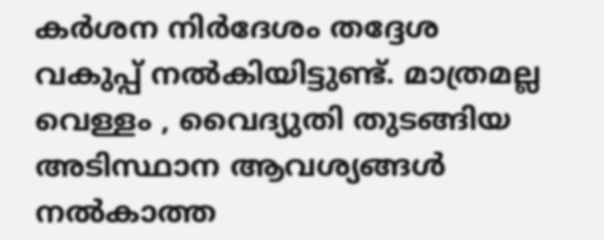കര്‍ശന നിര്‍ദേശം തദ്ദേശ വകുപ്പ് നല്‍കിയിട്ടുണ്ട്. മാത്രമല്ല വെള്ളം , വൈദ്യുതി തുടങ്ങിയ അടിസ്ഥാന ആവശ്യങ്ങള്‍ നല്‍കാത്ത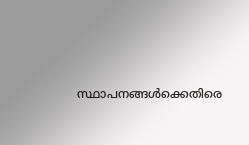സ്ഥാപനങ്ങള്‍ക്കെതിരെ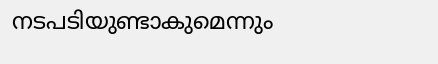നടപടിയുണ്ടാകുമെന്നും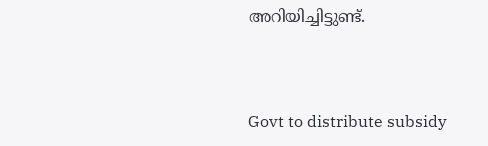അറിയിച്ചിട്ടുണ്ട്.



Govt to distribute subsidy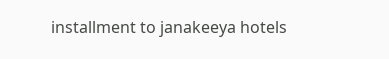installment to janakeeya hotels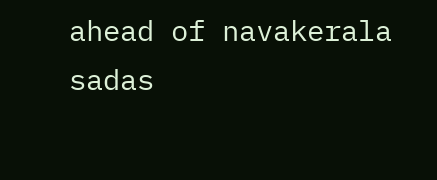ahead of navakerala sadas